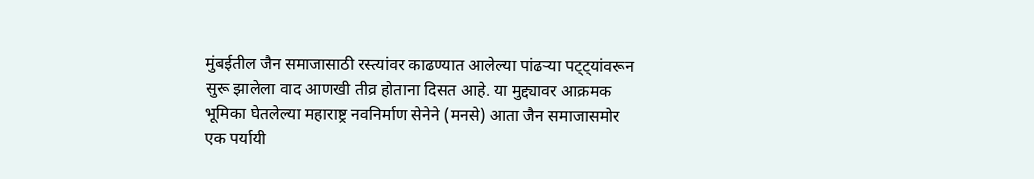मुंबईतील जैन समाजासाठी रस्त्यांवर काढण्यात आलेल्या पांढऱ्या पट्ट्यांवरून सुरू झालेला वाद आणखी तीव्र होताना दिसत आहे. या मुद्द्यावर आक्रमक भूमिका घेतलेल्या महाराष्ट्र नवनिर्माण सेनेने (मनसे) आता जैन समाजासमोर एक पर्यायी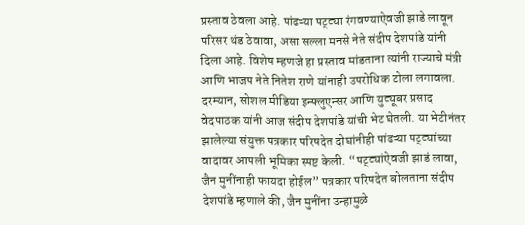प्रस्ताव ठेवला आहे. पांढऱ्या पट्ट्या रंगवण्याऐवजी झाडे लावून परिसर थंड ठेवावा, असा सल्ला मनसे नेते संदीप देशपांडे यांनी दिला आहे. विशेष म्हणजे हा प्रस्ताव मांडताना त्यांनी राज्याचे मंत्री आणि भाजप नेते नितेश राणे यांनाही उपरोधिक टोला लगावला. दरम्यान, सोशल मीडिया इन्फ्लुएन्सर आणि युट्यूबर प्रसाद वेदपाठक यांनी आज संदीप देशपांडे यांची भेट घेतली. या भेटीनंतर झालेल्या संयुक्त पत्रकार परिषदेत दोघांनीही पांढऱ्या पट्ट्यांच्या वादावर आपली भूमिका स्पष्ट केली. “पट्ट्यांऐवजी झाडं लावा, जैन मुनींनाही फायदा होईल” पत्रकार परिषदेत बोलताना संदीप देशपांडे म्हणाले की, जैन मुनींना उन्हामुळे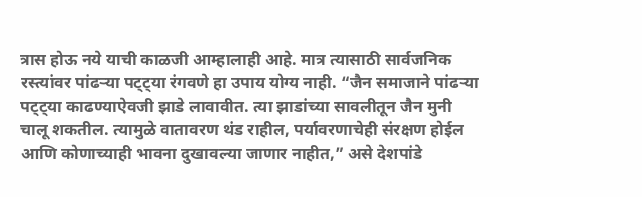त्रास होऊ नये याची काळजी आम्हालाही आहे. मात्र त्यासाठी सार्वजनिक रस्त्यांवर पांढऱ्या पट्ट्या रंगवणे हा उपाय योग्य नाही. “जैन समाजाने पांढऱ्या पट्ट्या काढण्याऐवजी झाडे लावावीत. त्या झाडांच्या सावलीतून जैन मुनी चालू शकतील. त्यामुळे वातावरण थंड राहील, पर्यावरणाचेही संरक्षण होईल आणि कोणाच्याही भावना दुखावल्या जाणार नाहीत,” असे देशपांडे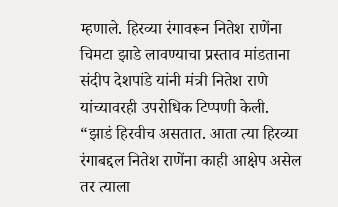म्हणाले. हिरव्या रंगावरून नितेश राणेंना चिमटा झाडे लावण्याचा प्रस्ताव मांडताना संदीप देशपांडे यांनी मंत्री नितेश राणे यांच्यावरही उपरोधिक टिप्पणी केली. “झाडं हिरवीच असतात. आता त्या हिरव्या रंगाबद्दल नितेश राणेंना काही आक्षेप असेल तर त्याला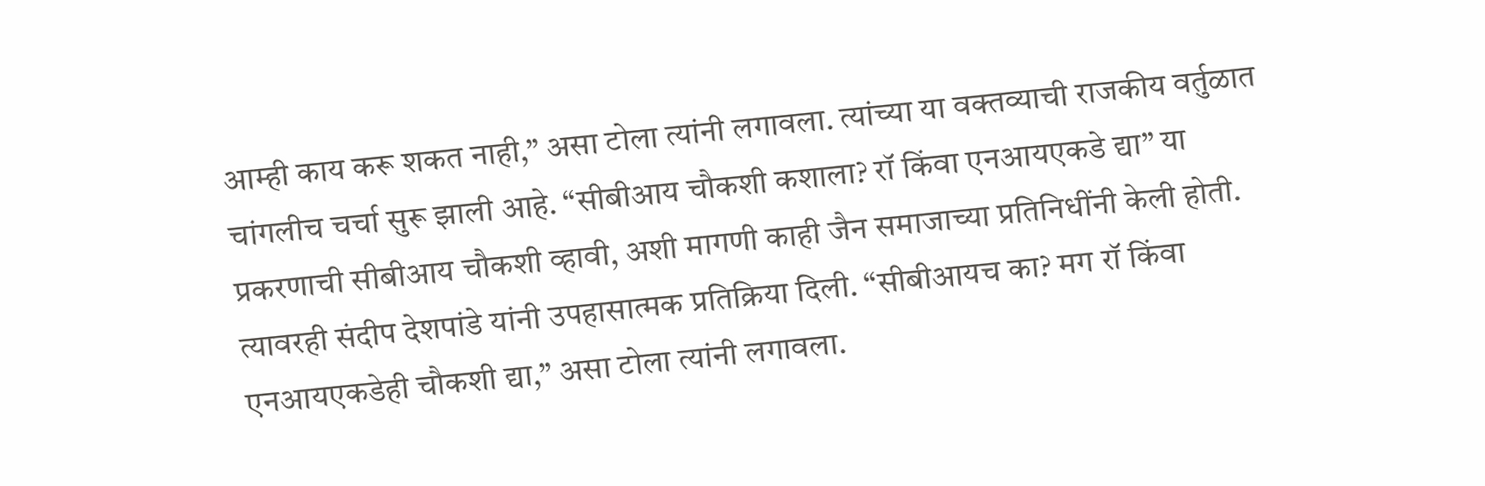आम्ही काय करू शकत नाही,” असा टोला त्यांनी लगावला. त्यांच्या या वक्तव्याची राजकीय वर्तुळात चांगलीच चर्चा सुरू झाली आहे. “सीबीआय चौकशी कशाला? रॉ किंवा एनआयएकडे द्या” या प्रकरणाची सीबीआय चौकशी व्हावी, अशी मागणी काही जैन समाजाच्या प्रतिनिधींनी केली होती. त्यावरही संदीप देशपांडे यांनी उपहासात्मक प्रतिक्रिया दिली. “सीबीआयच का? मग रॉ किंवा एनआयएकडेही चौकशी द्या,” असा टोला त्यांनी लगावला.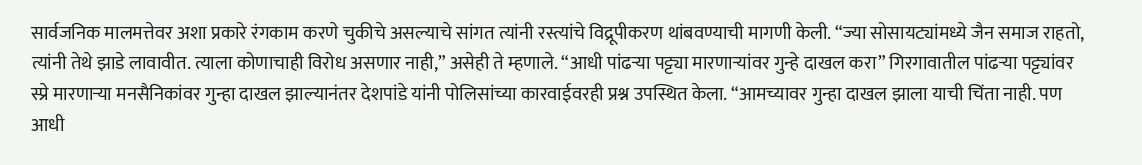सार्वजनिक मालमत्तेवर अशा प्रकारे रंगकाम करणे चुकीचे असल्याचे सांगत त्यांनी रस्त्यांचे विद्रूपीकरण थांबवण्याची मागणी केली. “ज्या सोसायट्यांमध्ये जैन समाज राहतो, त्यांनी तेथे झाडे लावावीत. त्याला कोणाचाही विरोध असणार नाही,” असेही ते म्हणाले. “आधी पांढऱ्या पट्ट्या मारणाऱ्यांवर गुन्हे दाखल करा” गिरगावातील पांढऱ्या पट्ट्यांवर स्प्रे मारणाऱ्या मनसैनिकांवर गुन्हा दाखल झाल्यानंतर देशपांडे यांनी पोलिसांच्या कारवाईवरही प्रश्न उपस्थित केला. “आमच्यावर गुन्हा दाखल झाला याची चिंता नाही. पण आधी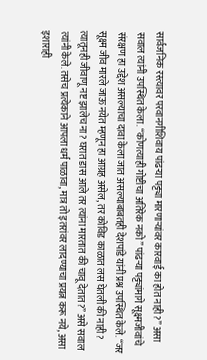सार्वजनिक रस्त्यावर परवानगीशिवाय पांढऱ्या पट्ट्या मारणाऱ्यांवर कारवाई का होत नाही?” असा सवाल त्यांनी उपस्थित केला. “कोणत्याही गोष्टीचा अतिरेक नको” पांढऱ्या पट्ट्यांमागे सूक्ष्मजीवांचे संरक्षण हा उद्देश असल्याचा दावा केला जात असल्याबाबतही देशपांडे यांनी प्रश्न उपस्थित केले. “जर सूक्ष्म जीव मारले जाऊ नयेत म्हणून हा आग्रह असेल, तर कोविड काळात लस घेतली की नाही? त्यातूनही जीवाणू नष्ट झालेच ना? घरात डास आले तर त्यांना मारतात की चावू देतात?” असे सवाल त्यांनी केले. तसेच प्रत्येकाने आपला धर्म पाळावा, मात्र तो इतरांवर लादण्याचा प्रयत्न करू नये, असा इशाराही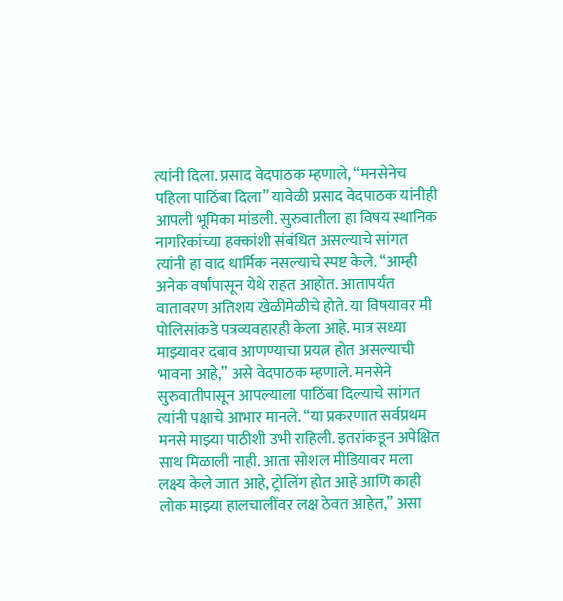त्यांनी दिला. प्रसाद वेदपाठक म्हणाले, “मनसेनेच पहिला पाठिंबा दिला” यावेळी प्रसाद वेदपाठक यांनीही आपली भूमिका मांडली. सुरुवातीला हा विषय स्थानिक नागरिकांच्या हक्कांशी संबंधित असल्याचे सांगत त्यांनी हा वाद धार्मिक नसल्याचे स्पष्ट केले. “आम्ही अनेक वर्षांपासून येथे राहत आहोत. आतापर्यंत वातावरण अतिशय खेळीमेळीचे होते. या विषयावर मी पोलिसांकडे पत्रव्यवहारही केला आहे. मात्र सध्या माझ्यावर दबाव आणण्याचा प्रयत्न होत असल्याची भावना आहे,” असे वेदपाठक म्हणाले. मनसेने सुरुवातीपासून आपल्याला पाठिंबा दिल्याचे सांगत त्यांनी पक्षाचे आभार मानले. “या प्रकरणात सर्वप्रथम मनसे माझ्या पाठीशी उभी राहिली. इतरांकडून अपेक्षित साथ मिळाली नाही. आता सोशल मीडियावर मला लक्ष्य केले जात आहे, ट्रोलिंग होत आहे आणि काही लोक माझ्या हालचालींवर लक्ष ठेवत आहेत,” असा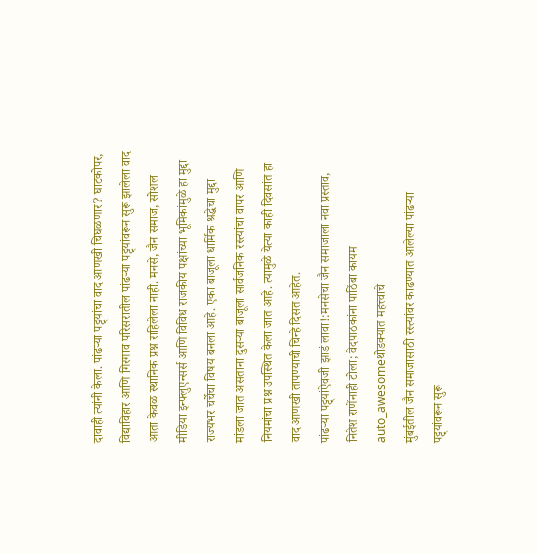दावाही त्यांनी केला. पांढऱ्या पट्ट्यांचा वाद आणखी चिघळणार? घाटकोपर, विद्याविहार आणि गिरगाव परिसरातील पांढऱ्या पट्ट्यांवरून सुरू झालेला वाद आता केवळ स्थानिक प्रश्न राहिलेला नाही. मनसे, जैन समाज, सोशल मीडिया इन्फ्लुएन्सर्स आणि विविध राजकीय पक्षांच्या भूमिकांमुळे हा मुद्दा राज्यभर चर्चेचा विषय बनला आहे. एका बाजूला धार्मिक श्रद्धेचा मुद्दा मांडला जात असताना दुसऱ्या बाजूला सार्वजनिक रस्त्यांचा वापर आणि नियमांचा प्रश्न उपस्थित केला जात आहे. त्यामुळे येत्या काही दिवसांत हा वाद आणखी तापण्याची चिन्हे दिसत आहेत.
पांढऱ्या पट्ट्यांऐवजी झाडं लावा!:मनसेचा जैन समाजाला नवा प्रस्ताव, नितेश राणेंनाही टोला; वेदपाठकांना पाठिंबा कायम
auto_awesomeथोडक्यात महत्त्वाचे
मुंबईतील जैन समाजासाठी रस्त्यांवर काढण्यात आलेल्या पांढऱ्या पट्ट्यांवरून सुरू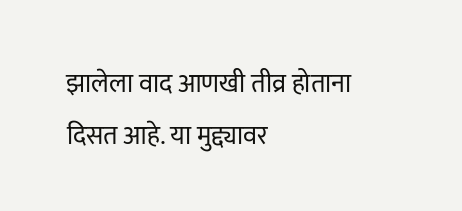झालेला वाद आणखी तीव्र होताना दिसत आहे. या मुद्द्यावर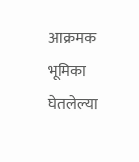आक्रमक भूमिका घेतलेल्या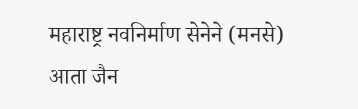महाराष्ट्र नवनिर्माण सेनेने (मनसे) आता जैन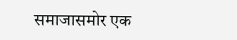समाजासमोर एक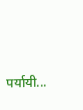पर्यायी...